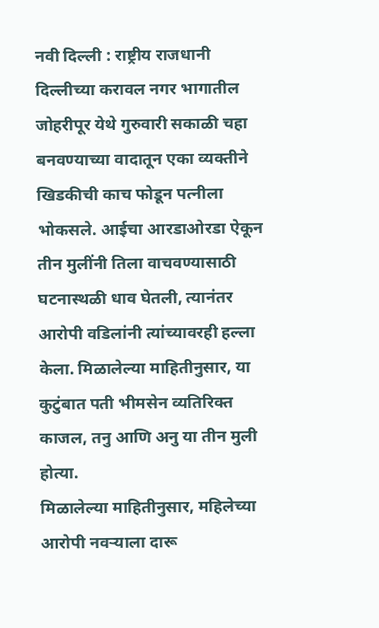नवी दिल्ली : राष्ट्रीय राजधानी दिल्लीच्या करावल नगर भागातील जोहरीपूर येथे गुरुवारी सकाळी चहा बनवण्याच्या वादातून एका व्यक्तीने खिडकीची काच फोडून पत्नीला भोकसले. आईचा आरडाओरडा ऐकून तीन मुलींनी तिला वाचवण्यासाठी घटनास्थळी धाव घेतली, त्यानंतर आरोपी वडिलांनी त्यांच्यावरही हल्ला केला. मिळालेल्या माहितीनुसार, या कुटुंबात पती भीमसेन व्यतिरिक्त काजल, तनु आणि अनु या तीन मुली होत्या.
मिळालेल्या माहितीनुसार, महिलेच्या आरोपी नवऱ्याला दारू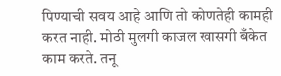पिण्याची सवय आहे आणि तो कोणतेही कामही करत नाही. मोठी मुलगी काजल खासगी बँकेत काम करते. तनू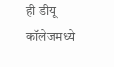ही डीयू कॉलेजमध्ये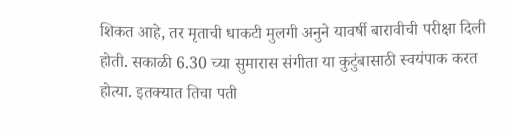शिकत आहे, तर मृताची धाकटी मुलगी अनुने यावर्षी बारावीची परीक्षा दिली होती. सकाळी 6.30 च्या सुमारास संगीता या कुटुंबासाठी स्वयंपाक करत होत्या. इतक्यात तिचा पती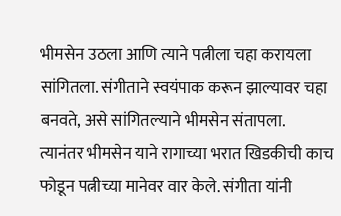भीमसेन उठला आणि त्याने पत्नीला चहा करायला सांगितला. संगीताने स्वयंपाक करून झाल्यावर चहा बनवते, असे सांगितल्याने भीमसेन संतापला.
त्यानंतर भीमसेन याने रागाच्या भरात खिडकीची काच फोडून पत्नीच्या मानेवर वार केले. संगीता यांनी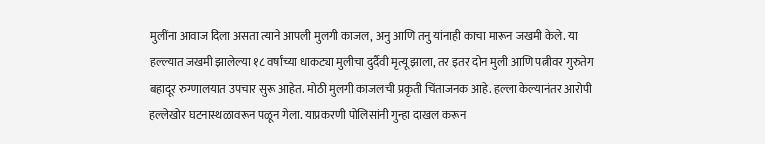मुलींना आवाज दिला असता त्याने आपली मुलगी काजल, अनु आणि तनु यांनाही काचा मारून जखमी केले. या हल्ल्यात जखमी झालेल्या १८ वर्षांच्या धाकट्या मुलीचा दुर्दैवी मृत्यू झाला, तर इतर दोन मुली आणि पत्नीवर गुरुतेग बहादूर रुग्णालयात उपचार सुरू आहेत. मोठी मुलगी काजलची प्रकृती चिंताजनक आहे. हल्ला केल्यानंतर आरोपी हल्लेखोर घटनास्थळावरून पळून गेला. याप्रकरणी पोलिसांनी गुन्हा दाखल करून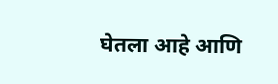घेतला आहे आणि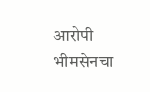आरोपी भीमसेनचा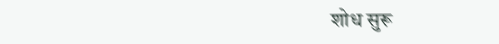शोध सुरू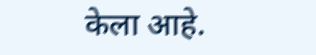केला आहे.